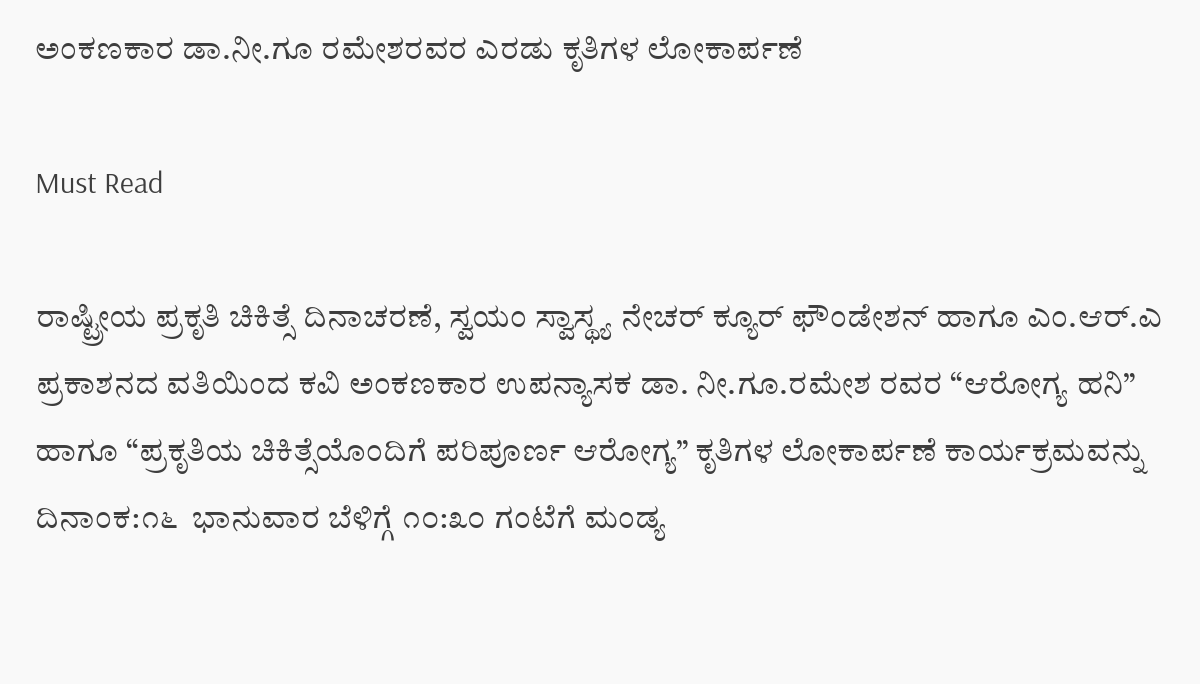ಅಂಕಣಕಾರ ಡಾ.ನೀ.ಗೂ ರಮೇಶರವರ ಎರಡು ಕೃತಿಗಳ ಲೋಕಾರ್ಪಣೆ

Must Read

ರಾಷ್ಟ್ರೀಯ ಪ್ರಕೃತಿ ಚಿಕಿತ್ಸೆ ದಿನಾಚರಣೆ, ಸ್ವಯಂ ಸ್ವಾಸ್ಥ್ಯ ನೇಚರ್ ಕ್ಯೂರ್ ಫೌಂಡೇಶನ್ ಹಾಗೂ ಎಂ.ಆರ್.ಎ ಪ್ರಕಾಶನದ ವತಿಯಿಂದ ಕವಿ ಅಂಕಣಕಾರ ಉಪನ್ಯಾಸಕ ಡಾ. ನೀ.ಗೂ.ರಮೇಶ ರವರ “ಆರೋಗ್ಯ ಹನಿ” ಹಾಗೂ “ಪ್ರಕೃತಿಯ ಚಿಕಿತ್ಸೆಯೊಂದಿಗೆ ಪರಿಪೂರ್ಣ ಆರೋಗ್ಯ” ಕೃತಿಗಳ ಲೋಕಾರ್ಪಣೆ ಕಾರ್ಯಕ್ರಮವನ್ನು ದಿನಾಂಕ:೧೬  ಭಾನುವಾರ ಬೆಳಿಗ್ಗೆ ೧೦:೩೦ ಗಂಟೆಗೆ ಮಂಡ್ಯ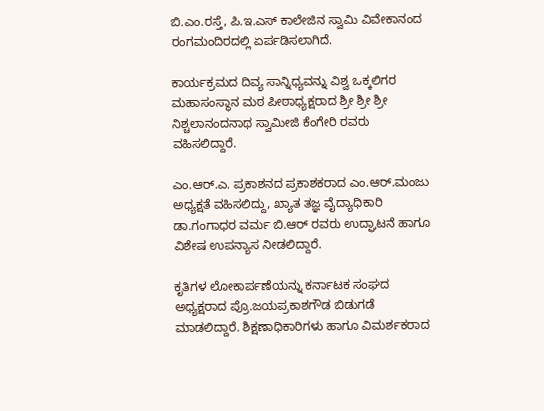ಬಿ.ಎಂ.ರಸ್ತೆ, ಪಿ.ಇ.ಎಸ್ ಕಾಲೇಜಿನ ಸ್ವಾಮಿ ವಿವೇಕಾನಂದ ರಂಗಮಂದಿರದಲ್ಲಿ ಏರ್ಪಡಿಸಲಾಗಿದೆ.

ಕಾರ್ಯಕ್ರಮದ ದಿವ್ಯ ಸಾನ್ನಿಧ್ಯವನ್ನು ವಿಶ್ವ ಒಕ್ಕಲಿಗರ ಮಹಾಸಂಸ್ಥಾನ ಮಠ ಪೀಠಾಧ್ಯಕ್ಷರಾದ ಶ್ರೀ ಶ್ರೀ ಶ್ರೀ ನಿಶ್ಚಲಾನಂದನಾಥ ಸ್ವಾಮೀಜಿ ಕೆಂಗೇರಿ ರವರು ವಹಿಸಲಿದ್ದಾರೆ.

ಎಂ.ಆರ್.ಎ. ಪ್ರಕಾಶನದ ಪ್ರಕಾಶಕರಾದ ಎಂ.ಆರ್.ಮಂಜು ಅಧ್ಯಕ್ಷತೆ ವಹಿಸಲಿದ್ದು, ಖ್ಯಾತ ತಜ್ಞ ವೈದ್ಯಾಧಿಕಾರಿ ಡಾ.ಗಂಗಾಧರ ವರ್ಮ ಬಿ.ಆರ್ ರವರು ಉದ್ಘಾಟನೆ ಹಾಗೂ ವಿಶೇಷ ಉಪನ್ಯಾಸ ನೀಡಲಿದ್ದಾರೆ.

ಕೃತಿಗಳ ಲೋಕಾರ್ಪಣೆಯನ್ನು ಕರ್ನಾಟಕ ಸಂಘದ ಅಧ್ಯಕ್ಷರಾದ ಪ್ರೊ.ಜಯಪ್ರಕಾಶಗೌಡ ಬಿಡುಗಡೆ ಮಾಡಲಿದ್ದಾರೆ. ಶಿಕ್ಷಣಾಧಿಕಾರಿಗಳು ಹಾಗೂ ವಿಮರ್ಶಕರಾದ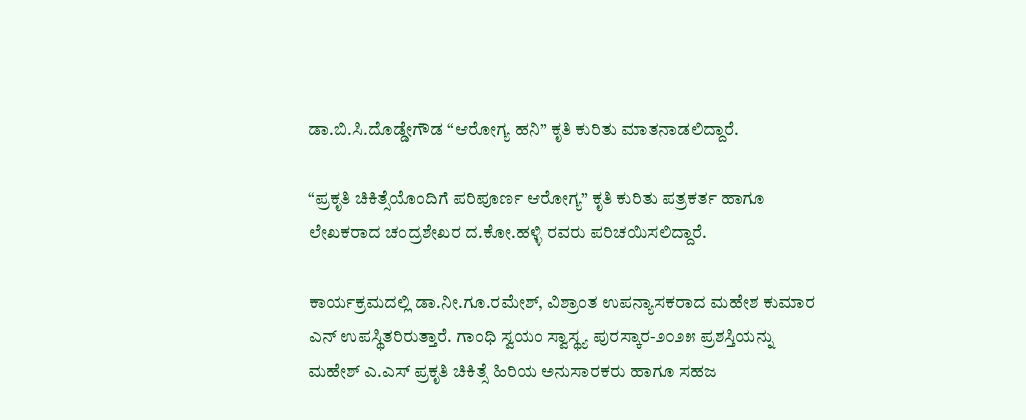ಡಾ.ಬಿ.ಸಿ.ದೊಡ್ಡೇಗೌಡ “ಆರೋಗ್ಯ ಹನಿ” ಕೃತಿ ಕುರಿತು ಮಾತನಾಡಲಿದ್ದಾರೆ.

“ಪ್ರಕೃತಿ ಚಿಕಿತ್ಸೆಯೊಂದಿಗೆ ಪರಿಪೂರ್ಣ ಆರೋಗ್ಯ” ಕೃತಿ ಕುರಿತು ಪತ್ರಕರ್ತ ಹಾಗೂ ಲೇಖಕರಾದ ಚಂದ್ರಶೇಖರ ದ.ಕೋ.ಹಳ್ಳಿ ರವರು ಪರಿಚಯಿಸಲಿದ್ದಾರೆ.

ಕಾರ್ಯಕ್ರಮದಲ್ಲಿ ಡಾ.ನೀ.ಗೂ.ರಮೇಶ್, ವಿಶ್ರಾಂತ ಉಪನ್ಯಾಸಕರಾದ ಮಹೇಶ ಕುಮಾರ ಎನ್ ಉಪಸ್ಥಿತರಿರುತ್ತಾರೆ. ಗಾಂಧಿ ಸ್ವಯಂ ಸ್ವಾಸ್ಥ್ಯ ಪುರಸ್ಕಾರ-೨೦೨೫ ಪ್ರಶಸ್ತಿಯನ್ನು  ಮಹೇಶ್ ಎ.ಎಸ್ ಪ್ರಕೃತಿ ಚಿಕಿತ್ಸೆ ಹಿರಿಯ ಅನುಸಾರಕರು ಹಾಗೂ ಸಹಜ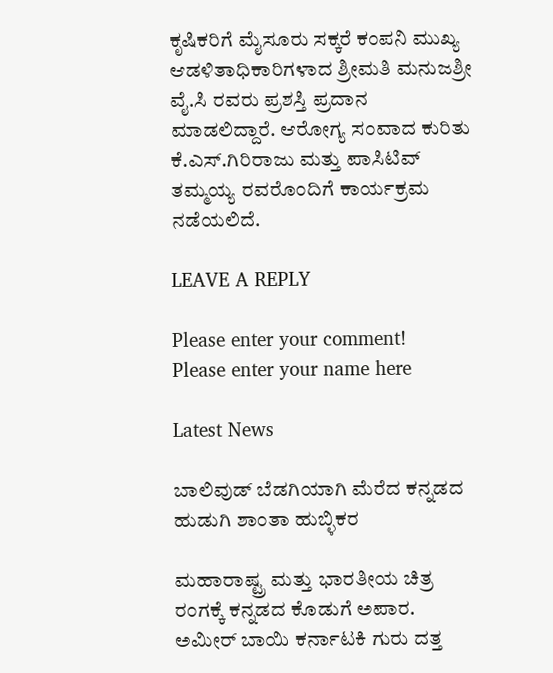ಕೃಷಿಕರಿಗೆ ಮೈಸೂರು ಸಕ್ಕರೆ ಕಂಪನಿ ಮುಖ್ಯ ಆಡಳಿತಾಧಿಕಾರಿಗಳಾದ ಶ್ರೀಮತಿ ಮನುಜಶ್ರೀ ವೈ.ಸಿ ರವರು ಪ್ರಶಸ್ತಿ ಪ್ರದಾನ ಮಾಡಲಿದ್ದಾರೆ. ಆರೋಗ್ಯ ಸಂವಾದ ಕುರಿತು ಕೆ.ಎಸ್.ಗಿರಿರಾಜು ಮತ್ತು ಪಾಸಿಟಿವ್ ತಮ್ಮಯ್ಯ ರವರೊಂದಿಗೆ ಕಾರ್ಯಕ್ರಮ ನಡೆಯಲಿದೆ.

LEAVE A REPLY

Please enter your comment!
Please enter your name here

Latest News

ಬಾಲಿವುಡ್ ಬೆಡಗಿಯಾಗಿ ಮೆರೆದ ಕನ್ನಡದ ಹುಡುಗಿ ಶಾಂತಾ ಹುಬ್ಳಿಕರ

ಮಹಾರಾಷ್ಟ್ರ ಮತ್ತು ಭಾರತೀಯ ಚಿತ್ರ ರಂಗಕ್ಕೆ ಕನ್ನಡದ ಕೊಡುಗೆ ಅಪಾರ. ಅಮೀರ್ ಬಾಯಿ ಕರ್ನಾಟಕಿ ಗುರು ದತ್ತ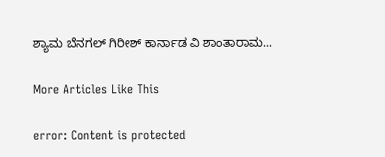ಶ್ಯಾಮ ಬೆನಗಲ್ ಗಿರೀಶ್ ಕಾರ್ನಾಡ ವಿ ಶಾಂತಾರಾಮ...

More Articles Like This

error: Content is protected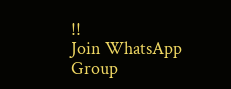!!
Join WhatsApp Group